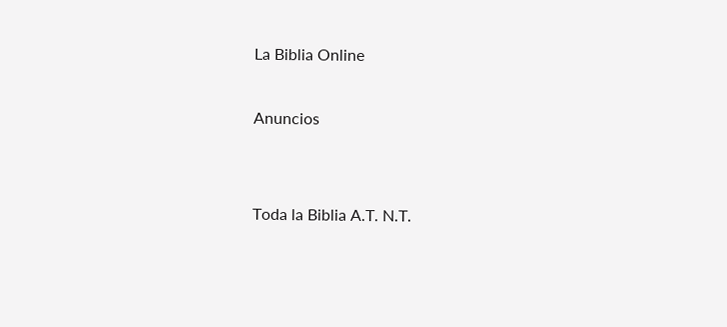La Biblia Online

Anuncios


Toda la Biblia A.T. N.T.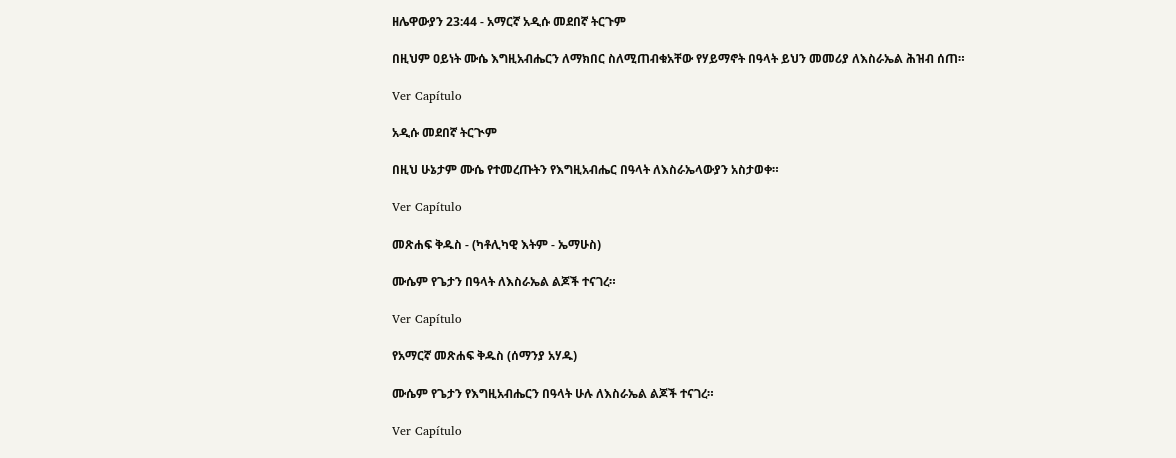ዘሌዋውያን 23:44 - አማርኛ አዲሱ መደበኛ ትርጉም

በዚህም ዐይነት ሙሴ እግዚአብሔርን ለማክበር ስለሚጠብቁአቸው የሃይማኖት በዓላት ይህን መመሪያ ለእስራኤል ሕዝብ ሰጠ።

Ver Capítulo

አዲሱ መደበኛ ትርጒም

በዚህ ሁኔታም ሙሴ የተመረጡትን የእግዚአብሔር በዓላት ለእስራኤላውያን አስታወቀ።

Ver Capítulo

መጽሐፍ ቅዱስ - (ካቶሊካዊ እትም - ኤማሁስ)

ሙሴም የጌታን በዓላት ለእስራኤል ልጆች ተናገረ።

Ver Capítulo

የአማርኛ መጽሐፍ ቅዱስ (ሰማንያ አሃዱ)

ሙሴም የጌታን የእግዚአብሔርን በዓላት ሁሉ ለእስራኤል ልጆች ተናገረ።

Ver Capítulo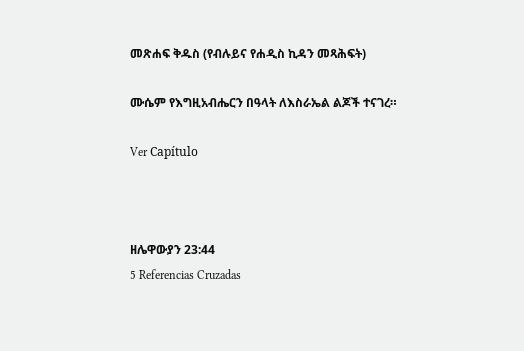መጽሐፍ ቅዱስ (የብሉይና የሐዲስ ኪዳን መጻሕፍት)

ሙሴም የእግዚአብሔርን በዓላት ለእስራኤል ልጆች ተናገረ።

Ver Capítulo



ዘሌዋውያን 23:44
5 Referencias Cruzadas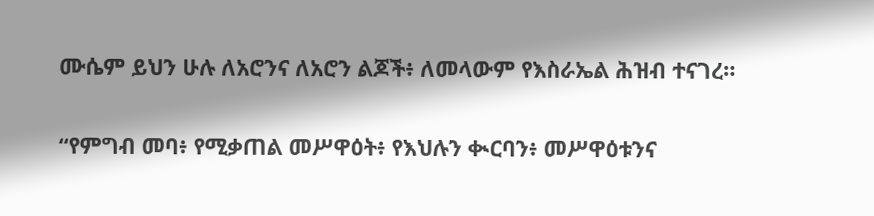ሙሴም ይህን ሁሉ ለአሮንና ለአሮን ልጆች፥ ለመላውም የእስራኤል ሕዝብ ተናገረ።


“የምግብ መባ፥ የሚቃጠል መሥዋዕት፥ የእህሉን ቊርባን፥ መሥዋዕቱንና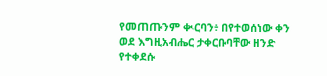የመጠጡንም ቊርባን፥ በየተወሰነው ቀን ወደ እግዚአብሔር ታቀርቡባቸው ዘንድ የተቀደሱ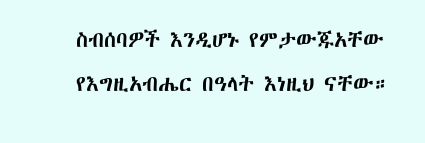ስብሰባዎች እንዲሆኑ የምታውጁአቸው የእግዚአብሔር በዓላት እነዚህ ናቸው።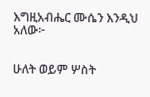እግዚአብሔር ሙሴን እንዲህ አለው፦


ሁለት ወይም ሦስት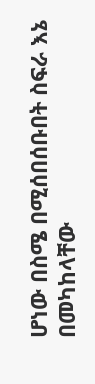ሆነው በስሜ በሚሰበሰቡበት ስፍራ እኔ በመካከላቸው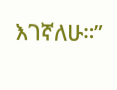እገኛለሁ።”